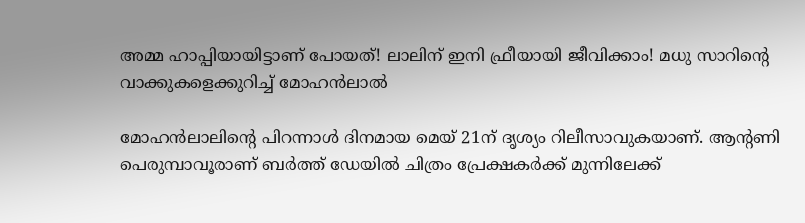അമ്മ ഹാപ്പിയായിട്ടാണ് പോയത്! ലാലിന് ഇനി ഫ്രീയായി ജീവിക്കാം! മധു സാറിന്റെ വാക്കുകളെക്കുറിച്ച് മോഹന്‍ലാല്‍

മോഹന്‍ലാലിന്റെ പിറന്നാള്‍ ദിനമായ മെയ് 21ന് ദൃശ്യം റിലീസാവുകയാണ്. ആന്റണി പെരുമ്പാവൂരാണ് ബര്‍ത്ത് ഡേയില്‍ ചിത്രം പ്രേക്ഷകര്‍ക്ക് മുന്നിലേക്ക്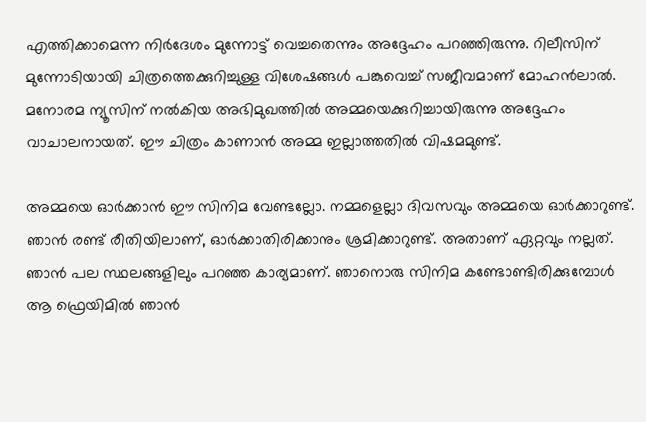എത്തിക്കാമെന്ന നിര്‍ദേശം മുന്നോട്ട് വെച്ചതെന്നും അദ്ദേഹം പറഞ്ഞിരുന്നു. റിലീസിന് മുന്നോടിയായി ചിത്രത്തെക്കുറിച്ചുള്ള വിശേഷങ്ങള്‍ പങ്കുവെച്ച് സജീവമാണ് മോഹന്‍ലാല്‍. മനോരമ ന്യൂസിന് നല്‍കിയ അഭിമുഖത്തില്‍ അമ്മയെക്കുറിച്ചായിരുന്നു അദ്ദേഹം വാചാലനായത്. ഈ ചിത്രം കാണാന്‍ അമ്മ ഇല്ലാത്തതില്‍ വിഷമമുണ്ട്.

അമ്മയെ ഓര്‍ക്കാന്‍ ഈ സിനിമ വേണ്ടല്ലോ. നമ്മളെല്ലാ ദിവസവും അമ്മയെ ഓര്‍ക്കാറുണ്ട്. ഞാന്‍ രണ്ട് രീതിയിലാണ്, ഓര്‍ക്കാതിരിക്കാനും ശ്രമിക്കാറുണ്ട്. അതാണ് ഏറ്റവും നല്ലത്. ഞാന്‍ പല സ്ഥലങ്ങളിലും പറഞ്ഞ കാര്യമാണ്. ഞാനൊരു സിനിമ കണ്ടോണ്ടിരിക്കുമ്പോള്‍ ആ ഫ്രെയിമില്‍ ഞാന്‍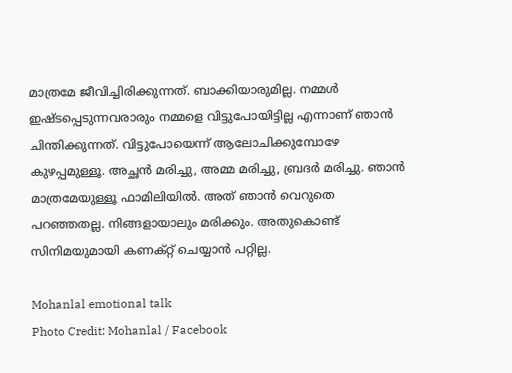മാത്രമേ ജീവിച്ചിരിക്കുന്നത്. ബാക്കിയാരുമില്ല. നമ്മള്‍ ഇഷ്ടപ്പെടുന്നവരാരും നമ്മളെ വിട്ടുപോയിട്ടില്ല എന്നാണ് ഞാന്‍ ചിന്തിക്കുന്നത്. വിട്ടുപോയെന്ന് ആലോചിക്കുമ്പോഴേ കുഴപ്പമുള്ളൂ. അച്ഛന്‍ മരിച്ചു, അമ്മ മരിച്ചു, ബ്രദര്‍ മരിച്ചു. ഞാന്‍ മാത്രമേയുള്ളൂ ഫാമിലിയില്‍. അത് ഞാന്‍ വെറുതെ പറഞ്ഞതല്ല. നിങ്ങളായാലും മരിക്കും. അതുകൊണ്ട് സിനിമയുമായി കണക്റ്റ് ചെയ്യാന്‍ പറ്റില്ല.

Mohanlal emotional talk
Photo Credit: Mohanlal / Facebook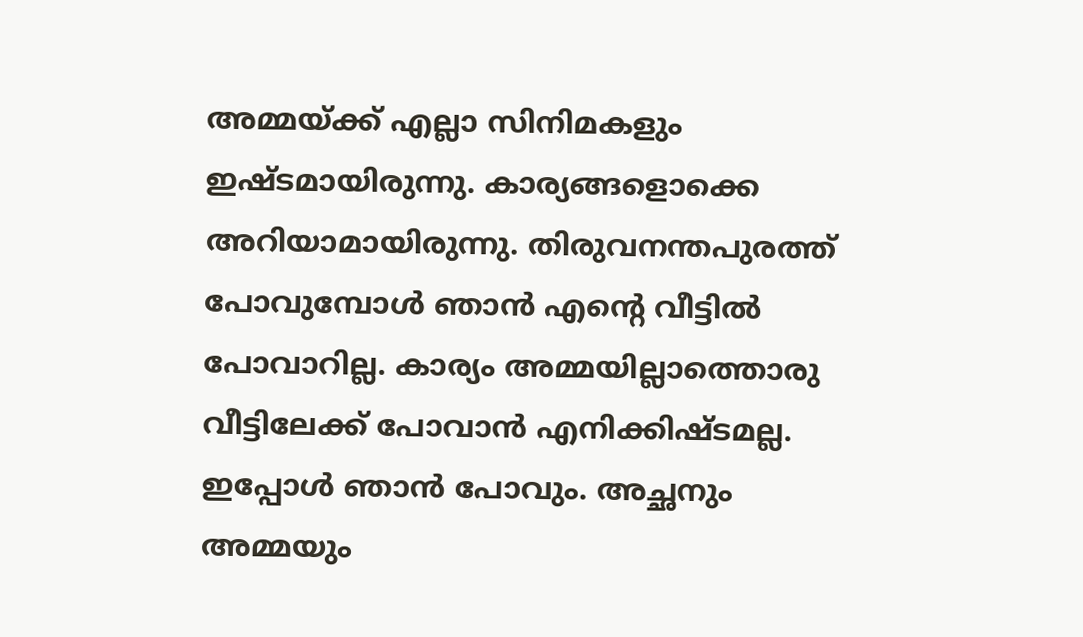അമ്മയ്ക്ക് എല്ലാ സിനിമകളും ഇഷ്ടമായിരുന്നു. കാര്യങ്ങളൊക്കെ അറിയാമായിരുന്നു. തിരുവനന്തപുരത്ത് പോവുമ്പോള്‍ ഞാന്‍ എന്റെ വീട്ടില്‍ പോവാറില്ല. കാര്യം അമ്മയില്ലാത്തൊരു വീട്ടിലേക്ക് പോവാന്‍ എനിക്കിഷ്ടമല്ല. ഇപ്പോള്‍ ഞാന്‍ പോവും. അച്ഛനും അമ്മയും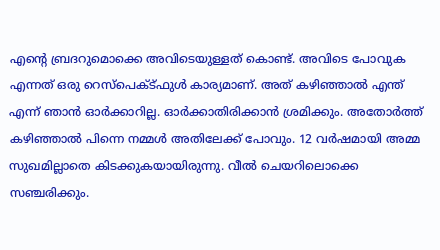എന്റെ ബ്രദറുമൊക്കെ അവിടെയുള്ളത് കൊണ്ട്. അവിടെ പോവുക എന്നത് ഒരു റെസ്‌പെക്ട്ഫുള്‍ കാര്യമാണ്. അത് കഴിഞ്ഞാല്‍ എന്ത് എന്ന് ഞാന്‍ ഓര്‍ക്കാറില്ല. ഓര്‍ക്കാതിരിക്കാന്‍ ശ്രമിക്കും. അതോര്‍ത്ത് കഴിഞ്ഞാല്‍ പിന്നെ നമ്മള്‍ അതിലേക്ക് പോവും. 12 വര്‍ഷമായി അമ്മ സുഖമില്ലാതെ കിടക്കുകയായിരുന്നു. വീല്‍ ചെയറിലൊക്കെ സഞ്ചരിക്കും.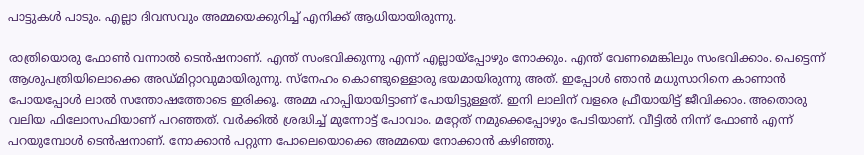പാട്ടുകള്‍ പാടും. എല്ലാ ദിവസവും അമ്മയെക്കുറിച്ച് എനിക്ക് ആധിയായിരുന്നു.

രാത്രിയൊരു ഫോണ്‍ വന്നാല്‍ ടെന്‍ഷനാണ്. എന്ത് സംഭവിക്കുന്നു എന്ന് എല്ലായ്‌പ്പോഴും നോക്കും. എന്ത് വേണമെങ്കിലും സംഭവിക്കാം. പെട്ടെന്ന് ആശുപത്രിയിലൊക്കെ അഡ്മിറ്റാവുമായിരുന്നു. സ്‌നേഹം കൊണ്ടുള്ളൊരു ഭയമായിരുന്നു അത്. ഇപ്പോള്‍ ഞാന്‍ മധുസാറിനെ കാണാന്‍ പോയപ്പോള്‍ ലാല്‍ സന്തോഷത്തോടെ ഇരിക്കൂ. അമ്മ ഹാപ്പിയായിട്ടാണ് പോയിട്ടുള്ളത്. ഇനി ലാലിന് വളരെ ഫ്രീയായിട്ട് ജീവിക്കാം. അതൊരു വലിയ ഫിലോസഫിയാണ് പറഞ്ഞത്. വര്‍ക്കില്‍ ശ്രദ്ധിച്ച് മുന്നോട്ട് പോവാം. മറ്റേത് നമുക്കെപ്പോഴും പേടിയാണ്. വീട്ടില്‍ നിന്ന് ഫോണ്‍ എന്ന് പറയുമ്പോള്‍ ടെന്‍ഷനാണ്. നോക്കാന്‍ പറ്റുന്ന പോലെയൊക്കെ അമ്മയെ നോക്കാന്‍ കഴിഞ്ഞു.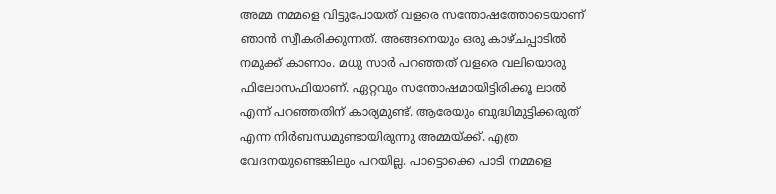അമ്മ നമ്മളെ വിട്ടുപോയത് വളരെ സന്തോഷത്തോടെയാണ് ഞാന്‍ സ്വീകരിക്കുന്നത്. അങ്ങനെയും ഒരു കാഴ്ചപ്പാടില്‍ നമുക്ക് കാണാം. മധു സാര്‍ പറഞ്ഞത് വളരെ വലിയൊരു ഫിലോസഫിയാണ്. ഏറ്റവും സന്തോഷമായിട്ടിരിക്കൂ ലാല്‍ എന്ന് പറഞ്ഞതിന് കാര്യമുണ്ട്. ആരേയും ബുദ്ധിമുട്ടിക്കരുത് എന്ന നിര്‍ബന്ധമുണ്ടായിരുന്നു അമ്മയ്ക്ക്. എത്ര വേദനയുണ്ടെങ്കിലും പറയില്ല. പാട്ടൊക്കെ പാടി നമ്മളെ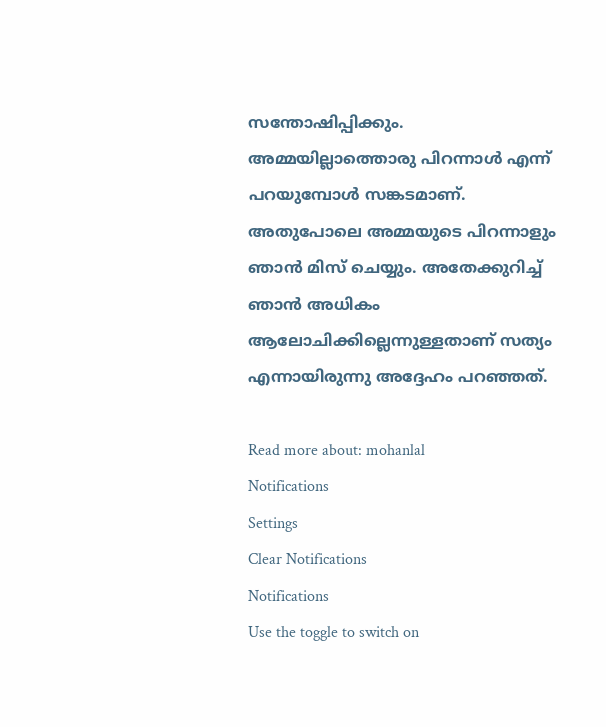സന്തോഷിപ്പിക്കും. അമ്മയില്ലാത്തൊരു പിറന്നാള്‍ എന്ന് പറയുമ്പോള്‍ സങ്കടമാണ്. അതുപോലെ അമ്മയുടെ പിറന്നാളും ഞാന്‍ മിസ് ചെയ്യും. അതേക്കുറിച്ച് ഞാന്‍ അധികം ആലോചിക്കില്ലെന്നുള്ളതാണ് സത്യം എന്നായിരുന്നു അദ്ദേഹം പറഞ്ഞത്.

Read more about: mohanlal
Notifications
Settings
Clear Notifications
Notifications
Use the toggle to switch on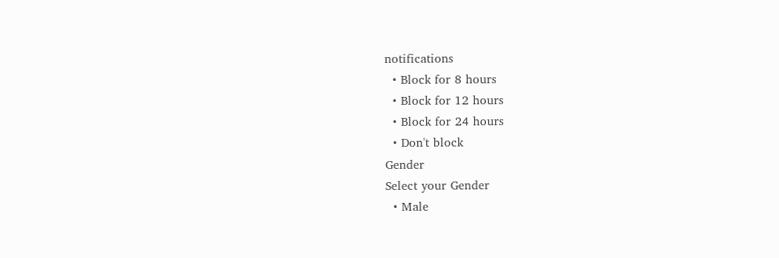notifications
  • Block for 8 hours
  • Block for 12 hours
  • Block for 24 hours
  • Don't block
Gender
Select your Gender
  • Male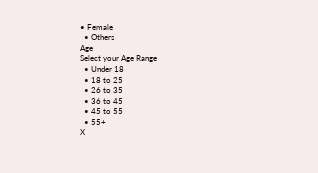• Female
  • Others
Age
Select your Age Range
  • Under 18
  • 18 to 25
  • 26 to 35
  • 36 to 45
  • 45 to 55
  • 55+
X